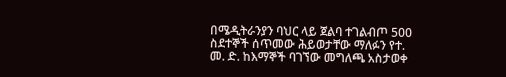በሜዲትራንያን ባህር ላይ ጀልባ ተገልብጦ 500 ስደተኞች ሰጥመው ሕይወታቸው ማለፉን የተ. መ. ድ. ከእማኞች ባገኘው መግለጫ አስታወቀ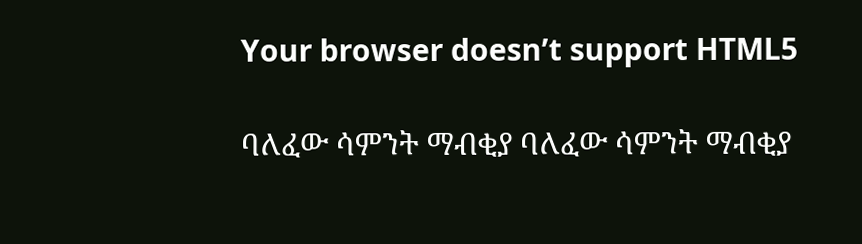Your browser doesn’t support HTML5

ባለፈው ሳምንት ማብቂያ ባለፈው ሳምንት ማብቂያ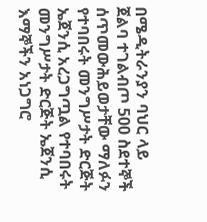በሜዲትራንያን ባህር ላይ ጀልባ ተገልብጦ 500 ስደተኞች ሰጥመውሕይወታቸው ማለፉን የተባበሩት መንግሥታት ድርጅት ኤጀንሲ አረጋግጧል የተባበሩት መንግሥታት ድርጅት ኤጀንሲ እማኞችን አነጋግሮ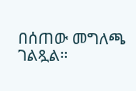በሰጠው መግለጫ ገልጿል።